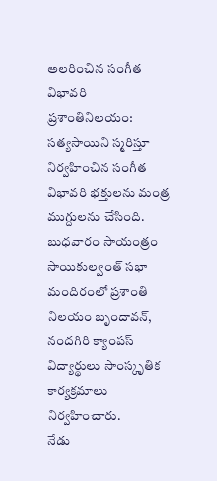అలరించిన సంగీత విభావరి
ప్రశాంతినిలయం: సత్యసాయిని స్మరిస్తూ నిర్వహించిన సంగీత విభావరి భక్తులను మంత్ర ముగ్దులను చేసింది. బుధవారం సాయంత్రం సాయికుల్వంత్ సభా మందిరంలో ప్రశాంతి నిలయం బృందావన్, నందగిరి క్యాంపస్ విద్యార్థులు సాంస్కృతిక కార్యక్రమాలు నిర్వహించారు.
నేడు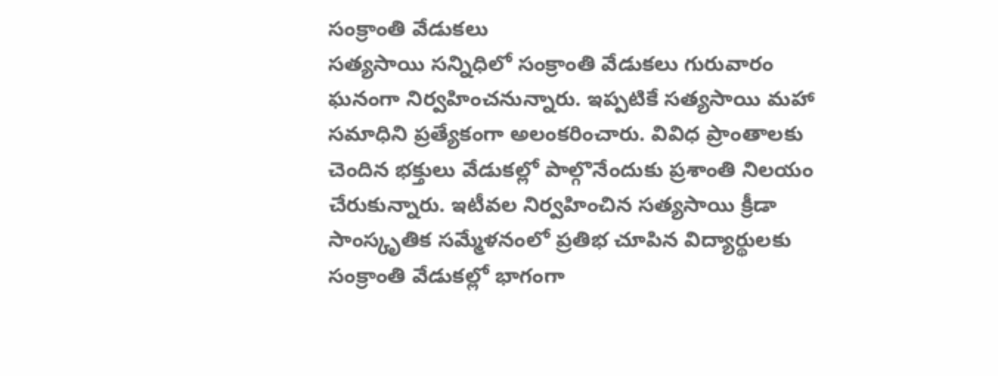సంక్రాంతి వేడుకలు
సత్యసాయి సన్నిధిలో సంక్రాంతి వేడుకలు గురువారం ఘనంగా నిర్వహించనున్నారు. ఇప్పటికే సత్యసాయి మహా సమాధిని ప్రత్యేకంగా అలంకరించారు. వివిధ ప్రాంతాలకు చెందిన భక్తులు వేడుకల్లో పాల్గొనేందుకు ప్రశాంతి నిలయం చేరుకున్నారు. ఇటీవల నిర్వహించిన సత్యసాయి క్రీడా సాంస్కృతిక సమ్మేళనంలో ప్రతిభ చూపిన విద్యార్థులకు సంక్రాంతి వేడుకల్లో భాగంగా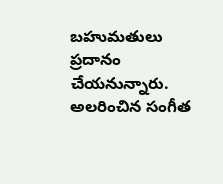బహుమతులు ప్రదానం చేయనున్నారు.
అలరించిన సంగీత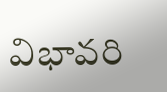విభావరి